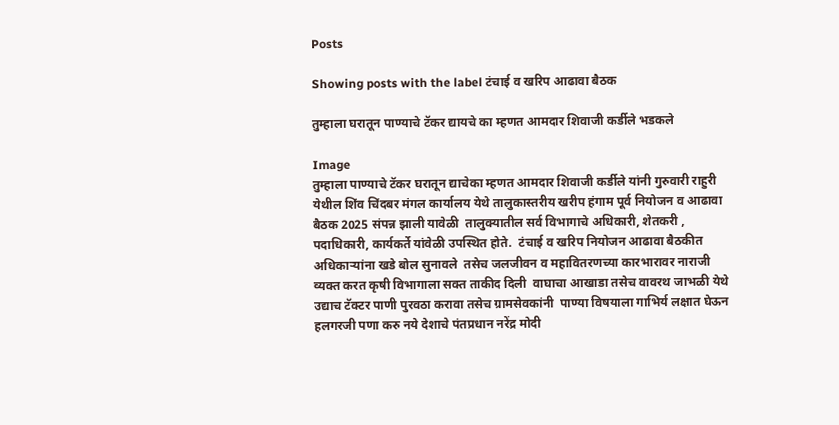Posts

Showing posts with the label टंचाई व खरिप आढावा बैठक

तुम्हाला घरातून पाण्याचे टॅकर द्यायचे का म्हणत आमदार शिवाजी कर्डीले भडकले

Image
तुम्हाला पाण्याचे टॅकर घरातून द्याचेका म्हणत आमदार शिवाजी कर्डीले यांनी गुरुवारी राहुरी येथील शिंव चिंदबर मंगल कार्यालय येथे तालुकास्तरीय खरीप हंगाम पूर्व नियोजन व आढावा बैठक 2025 संपन्न झाली यावेळी  तालुक्यातील सर्व विभागाचे अधिकारी, शेतकरी , पदाधिकारी, कार्यकर्ते यांवेळी उपस्थित होते.  टंचाई व खरिप नियोजन आढावा बैठकीत अधिकाऱ्यांना खडे बोल सुनावले  तसेच जलजीवन व महावितरणच्या कारभारावर नाराजी व्यक्त करत कृषी विभागाला सक्त ताकीद दिली  वाघाचा आखाडा तसेच वावरथ जाभळी येथे उद्याच टॅक्टर पाणी पुरवठा करावा तसेच ग्रामसेवकांनी  पाण्या विषयाला गाभिर्य लक्षात घेऊन हलगरजी पणा करु नये देशाचे पंतप्रधान नरेंद्र मोदी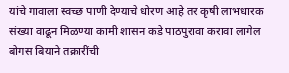यांचे गावाला स्वच्छ पाणी देण्याचे धोरण आहे तर कृषी लाभधारक संख्या वाढून मिळण्या कामी शासन कडे पाठपुरावा करावा लागेल  बोगस बियाने तक्रारींची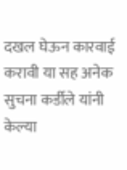दखल घेऊन कारवाई करावी या सह अनेक सुचना कर्डीले यांनी केल्या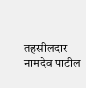तहसीलदार नामदेव पाटील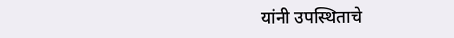यांनी उपस्थिताचे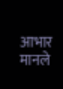आभार मानले